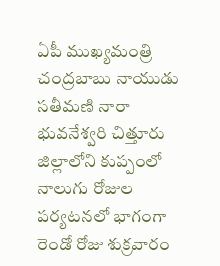ఏపీ ముఖ్యమంత్రి చంద్రబాబు నాయుడు సతీమణి నారా భువనేశ్వరి చిత్తూరు జిల్లాలోని కుప్పంలో నాలుగు రోజుల పర్యటనలో భాగంగా రెండో రోజు శుక్రవారం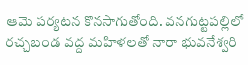ఆమె పర్యటన కొనసాగుతోంది. వనగుట్టపల్లిలో రచ్చబండ వద్ద మహిళలతో నారా భువనేశ్వరి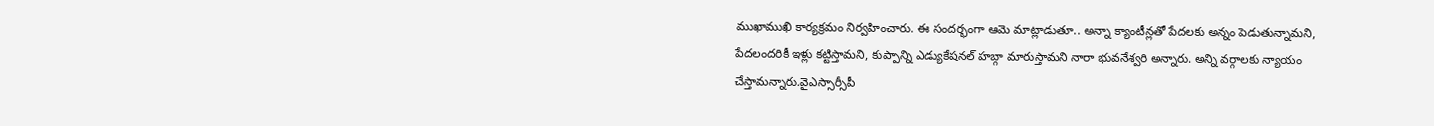ముఖాముఖి కార్యక్రమం నిర్వహించారు. ఈ సందర్భంగా ఆమె మాట్లాడుతూ.. అన్నా క్యాంటీన్లతో పేదలకు అన్నం పెడుతున్నామని, పేదలందరికీ ఇళ్లు కట్టిస్తామని, కుప్పాన్ని ఎడ్యుకేషనల్ హబ్గా మారుస్తామని నారా భువనేశ్వరి అన్నారు. అన్ని వర్గాలకు న్యాయం చేస్తామన్నారు.వైఎస్సార్సీపీ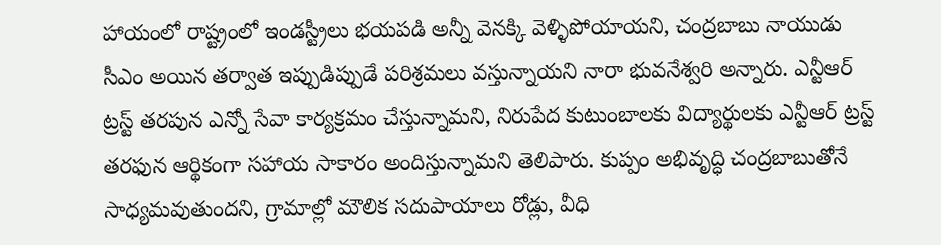హాయంలో రాష్ట్రంలో ఇండస్ట్రీలు భయపడి అన్నీ వెనక్కి వెళ్ళిపోయాయని, చంద్రబాబు నాయుడు సీఎం అయిన తర్వాత ఇప్పుడిప్పుడే పరిశ్రమలు వస్తున్నాయని నారా భువనేశ్వరి అన్నారు. ఎన్టీఆర్ ట్రస్ట్ తరపున ఎన్నో సేవా కార్యక్రమం చేస్తున్నామని, నిరుపేద కుటుంబాలకు విద్యార్థులకు ఎన్టీఆర్ ట్రస్ట్ తరఫున ఆర్థికంగా సహాయ సాకారం అందిస్తున్నామని తెలిపారు. కుప్పం అభివృద్ధి చంద్రబాబుతోనే సాధ్యమవుతుందని, గ్రామాల్లో మౌలిక సదుపాయాలు రోడ్లు, వీధి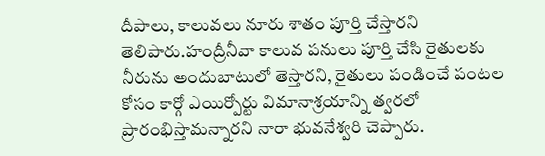దీపాలు, కాలువలు నూరు శాతం పూర్తి చేస్తారని తెలిపారు.హంద్రీనీవా కాలువ పనులు పూర్తి చేసి రైతులకు నీరును అందుబాటులో తెస్తారని, రైతులు పండించే పంటల కోసం కార్గో ఎయిర్పోర్టు విమానాశ్రయాన్ని త్వరలో ప్రారంభిస్తామన్నారని నారా భువనేశ్వరి చెప్పారు.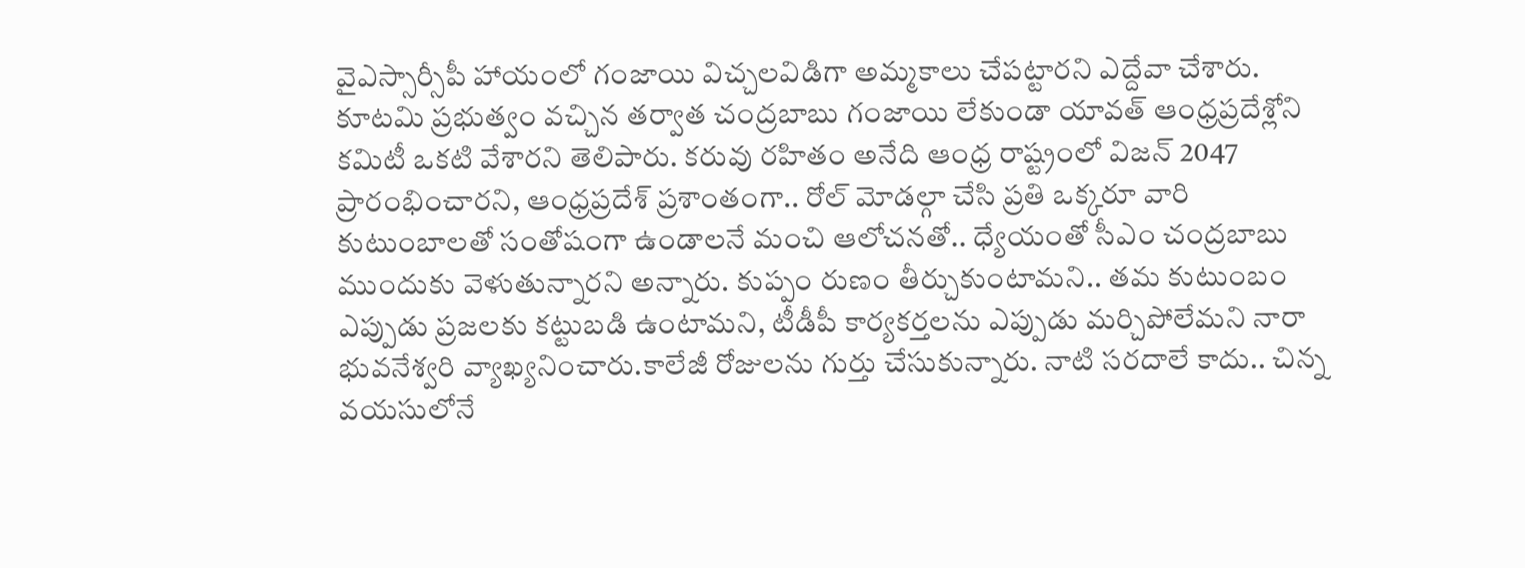వైఎస్సార్సీపీ హాయంలో గంజాయి విచ్చలవిడిగా అమ్మకాలు చేపట్టారని ఎద్దేవా చేశారు. కూటమి ప్రభుత్వం వచ్చిన తర్వాత చంద్రబాబు గంజాయి లేకుండా యావత్ ఆంధ్రప్రదేశ్లోని కమిటీ ఒకటి వేశారని తెలిపారు. కరువు రహితం అనేది ఆంధ్ర రాష్ట్రంలో విజన్ 2047 ప్రారంభించారని, ఆంధ్రప్రదేశ్ ప్రశాంతంగా.. రోల్ మోడల్గా చేసి ప్రతి ఒక్కరూ వారి కుటుంబాలతో సంతోషంగా ఉండాలనే మంచి ఆలోచనతో.. ధ్యేయంతో సీఎం చంద్రబాబు ముందుకు వెళుతున్నారని అన్నారు. కుప్పం రుణం తీర్చుకుంటామని.. తమ కుటుంబం ఎప్పుడు ప్రజలకు కట్టుబడి ఉంటామని, టీడీపీ కార్యకర్తలను ఎప్పుడు మర్చిపోలేమని నారా భువనేశ్వరి వ్యాఖ్యనించారు.కాలేజీ రోజులను గుర్తు చేసుకున్నారు. నాటి సరదాలే కాదు.. చిన్న వయసులోనే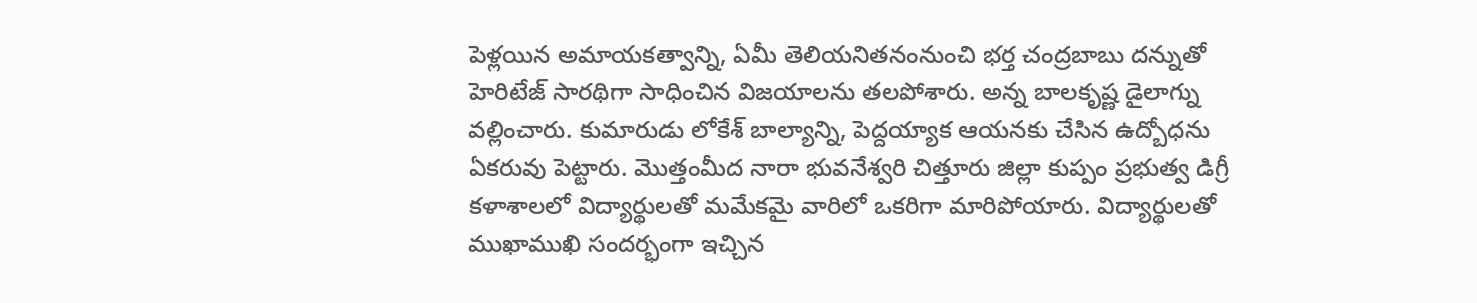పెళ్లయిన అమాయకత్వాన్ని, ఏమీ తెలియనితనంనుంచి భర్త చంద్రబాబు దన్నుతో హెరిటేజ్ సారథిగా సాధించిన విజయాలను తలపోశారు. అన్న బాలకృష్ణ డైలాగ్ను వల్లించారు. కుమారుడు లోకేశ్ బాల్యాన్ని, పెద్దయ్యాక ఆయనకు చేసిన ఉద్బోధను ఏకరువు పెట్టారు. మొత్తంమీద నారా భువనేశ్వరి చిత్తూరు జిల్లా కుప్పం ప్రభుత్వ డిగ్రీ కళాశాలలో విద్యార్థులతో మమేకమై వారిలో ఒకరిగా మారిపోయారు. విద్యార్థులతో ముఖాముఖి సందర్భంగా ఇచ్చిన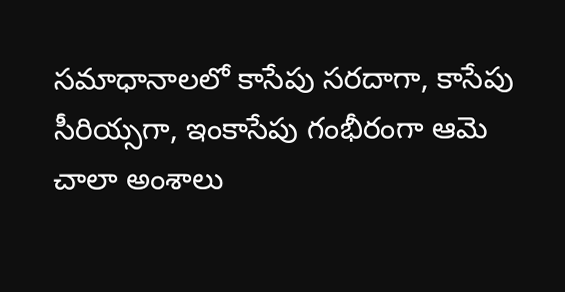సమాధానాలలో కాసేపు సరదాగా, కాసేపు సీరియ్సగా, ఇంకాసేపు గంభీరంగా ఆమె చాలా అంశాలు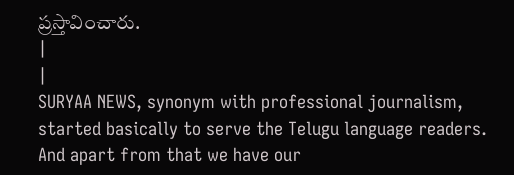ప్రస్తావించారు.
|
|
SURYAA NEWS, synonym with professional journalism, started basically to serve the Telugu language readers. And apart from that we have our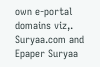own e-portal domains viz,. Suryaa.com and Epaper Suryaa